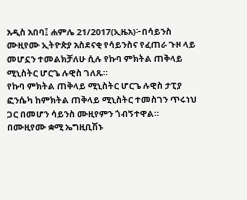አዲስ አበባ፤ ሐምሌ 21/2017(ኢዜአ)፦በሳይንስ ሙዚየሙ ኢትዮጵያ አስደናቂ የሳይንስና የፈጠራ ጉዞ ላይ መሆኗን ተመልክቻለሁ ሲሉ የኩባ ምክትል ጠቅላይ ሚኒስትር ሆርጌ ሉዊስ ገለጹ።
የኩባ ምክትል ጠቅላይ ሚኒስትር ሆርጌ ሉዊስ ታፒያ ፎንሴካ ከምክትል ጠቅላይ ሚኒስትር ተመስገን ጥሩነህ ጋር በመሆን ሳይንስ ሙዚየምን ጎብኝተዋል።
በሙዚየሙ ቋሚ ኤግዚቢሽኑ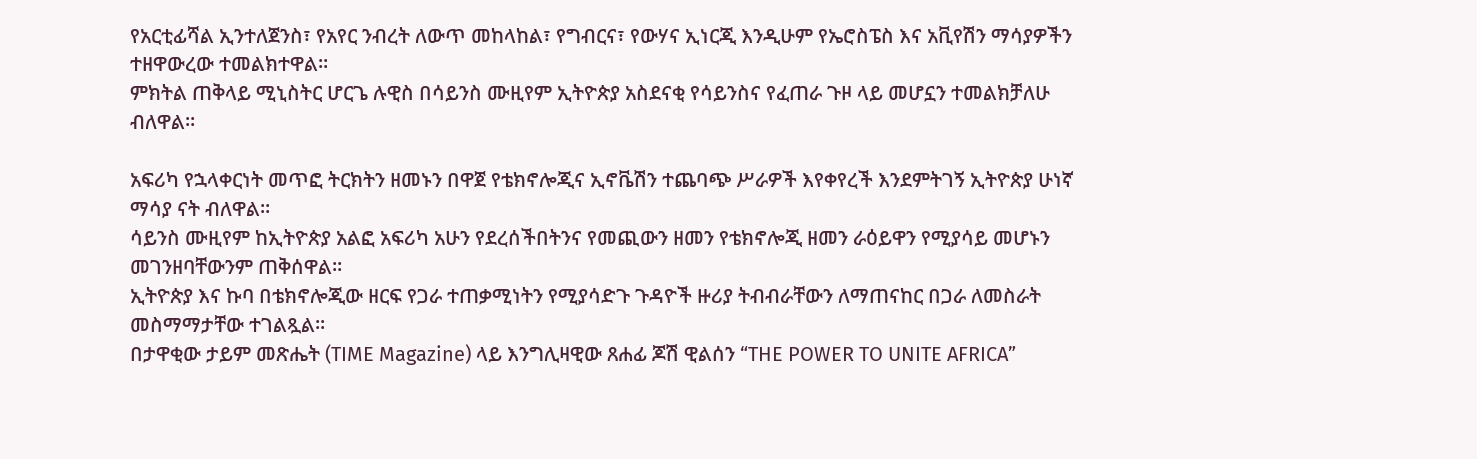የአርቲፊሻል ኢንተለጀንስ፣ የአየር ንብረት ለውጥ መከላከል፣ የግብርና፣ የውሃና ኢነርጂ እንዲሁም የኤሮስፔስ እና አቪየሽን ማሳያዎችን ተዘዋውረው ተመልክተዋል።
ምክትል ጠቅላይ ሚኒስትር ሆርጌ ሉዊስ በሳይንስ ሙዚየም ኢትዮጵያ አስደናቂ የሳይንስና የፈጠራ ጉዞ ላይ መሆኗን ተመልክቻለሁ ብለዋል።

አፍሪካ የኋላቀርነት መጥፎ ትርክትን ዘመኑን በዋጀ የቴክኖሎጂና ኢኖቬሽን ተጨባጭ ሥራዎች እየቀየረች እንደምትገኝ ኢትዮጵያ ሁነኛ ማሳያ ናት ብለዋል።
ሳይንስ ሙዚየም ከኢትዮጵያ አልፎ አፍሪካ አሁን የደረሰችበትንና የመጪውን ዘመን የቴክኖሎጂ ዘመን ራዕይዋን የሚያሳይ መሆኑን መገንዘባቸውንም ጠቅሰዋል።
ኢትዮጵያ እና ኩባ በቴክኖሎጂው ዘርፍ የጋራ ተጠቃሚነትን የሚያሳድጉ ጉዳዮች ዙሪያ ትብብራቸውን ለማጠናከር በጋራ ለመስራት መስማማታቸው ተገልጿል፡፡
በታዋቂው ታይም መጽሔት (TIME Magazine) ላይ እንግሊዛዊው ጸሐፊ ጆሽ ዊልሰን “THE POWER TO UNITE AFRICA”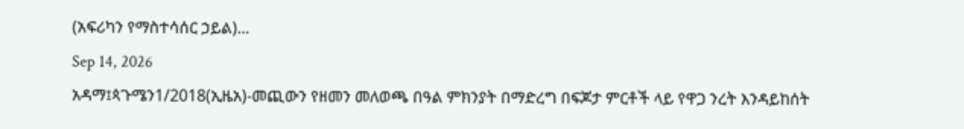(አፍሪካን የማስተሳሰር ኃይል)...
Sep 14, 2026
አዳማ፤ጳጉሜን1/2018(ኢዜአ)-መጪውን የዘመን መለወጫ በዓል ምክንያት በማድረግ በፍጆታ ምርቶች ላይ የዋጋ ንረት እንዳይከሰት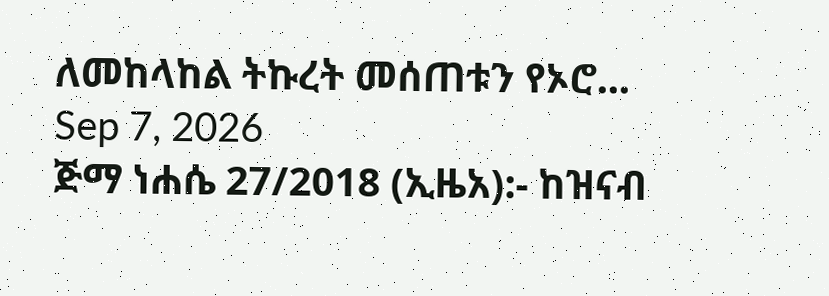ለመከላከል ትኩረት መሰጠቱን የኦሮ...
Sep 7, 2026
ጅማ ነሐሴ 27/2018 (ኢዜአ):- ከዝናብ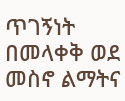ጥገኝነት በመላቀቅ ወደ መስኖ ልማትና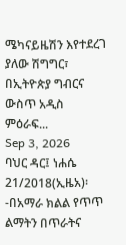ሜካናይዜሽን እየተደረገ ያለው ሽግግር፣ በኢትዮጵያ ግብርና ውስጥ አዲስ ምዕራፍ...
Sep 3, 2026
ባህር ዳር፤ ነሐሴ 21/2018(ኢዜአ)፡-በአማራ ክልል የጥጥ ልማትን በጥራትና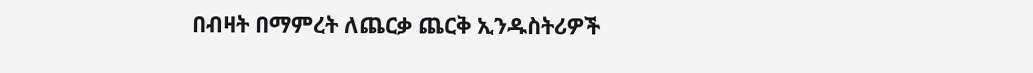በብዛት በማምረት ለጨርቃ ጨርቅ ኢንዱስትሪዎች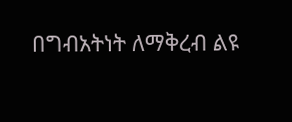በግብአትነት ለማቅረብ ልዩ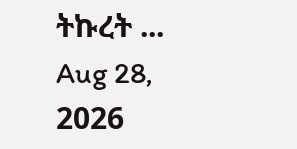ትኩረት ...
Aug 28, 2026